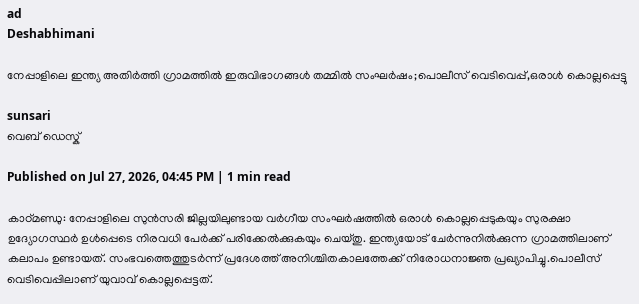ad
Deshabhimani

നേപ്പാളിലെ ഇന്ത്യ അതിര്‍ത്തി ഗ്രാമത്തിൽ ഇരുവിഭാഗങ്ങൾ തമ്മിൽ സംഘര്‍ഷം;പൊലീസ് വെടിവെപ്പ്,ഒരാൾ കൊല്ലപ്പെട്ടു

sunsari
വെബ് ഡെസ്ക്

Published on Jul 27, 2026, 04:45 PM | 1 min read

കാഠ്മണ്ഡു: നേപ്പാളിലെ സുൻസരി ജില്ലയിലുണ്ടായ വർഗീയ സംഘർഷത്തിൽ ഒരാൾ കൊല്ലപ്പെടുകയും സുരക്ഷാ ഉദ്യോഗസ്ഥർ ഉൾപ്പെടെ നിരവധി പേർക്ക് പരിക്കേൽക്കുകയും ചെയ്തു. ഇന്ത്യയോട് ചേർന്നുനിൽക്കുന്ന ഗ്രാമത്തിലാണ് കലാപം ഉണ്ടായത്. സംഭവത്തെത്തുടർന്ന് പ്രദേശത്ത് അനിശ്ചിതകാലത്തേക്ക് നിരോധനാജ്ഞ പ്രഖ്യാപിച്ചു.പൊലീസ് വെടിവെപ്പിലാണ് യുവാവ് കൊല്ലപ്പെട്ടത്.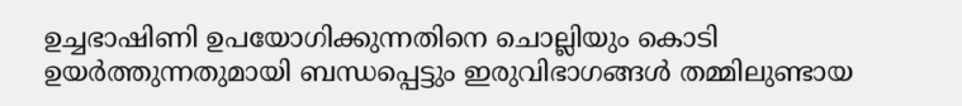ഉച്ചഭാഷിണി ഉപയോഗിക്കുന്നതിനെ ചൊല്ലിയും കൊടി ഉയര്‍ത്തുന്നതുമായി ബന്ധപ്പെട്ടും ഇരുവിഭാഗങ്ങൾ തമ്മിലുണ്ടായ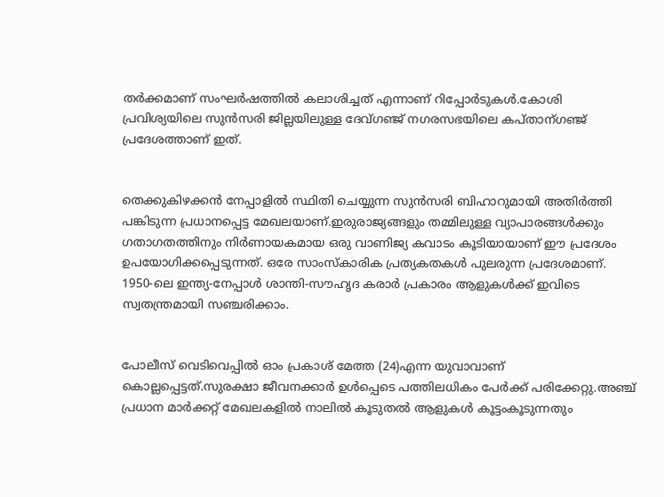തര്‍ക്കമാണ് സംഘര്‍ഷത്തിൽ കലാശിച്ചത് എന്നാണ് റിപ്പോര്‍ടുകൾ.കോശി പ്രവിശ്യയിലെ സുൻസരി ജില്ലയിലുള്ള ദേവ്ഗഞ്ജ് നഗരസഭയിലെ കപ്താന്ഗഞ്ജ് പ്രദേശത്താണ് ഇത്.


തെക്കുകിഴക്കൻ നേപ്പാളിൽ സ്ഥിതി ചെയ്യുന്ന സുൻസരി ബിഹാറുമായി അതിർത്തി പങ്കിടുന്ന പ്രധാനപ്പെട്ട മേഖലയാണ്.ഇരുരാജ്യങ്ങളും തമ്മിലുള്ള വ്യാപാരങ്ങൾക്കും ഗതാഗതത്തിനും നിർണായകമായ ഒരു വാണിജ്യ കവാടം കൂടിയായാണ് ഈ പ്രദേശം ഉപയോഗിക്കപ്പെടുന്നത്. ഒരേ സാംസ്കാരിക പ്രത്യകതകൾ പുലരുന്ന പ്രദേശമാണ്. 1950-ലെ ഇന്ത്യ-നേപ്പാൾ ശാന്തി-സൗഹൃദ കരാർ പ്രകാരം ആളുകൾക്ക് ഇവിടെ സ്വതന്ത്രമായി സഞ്ചരിക്കാം.


പോലീസ് വെടിവെപ്പിൽ ഓം പ്രകാശ് മേത്ത (24)എന്ന യുവാവാണ് കൊല്ലപ്പെട്ടത്.സുരക്ഷാ ജീവനക്കാർ ഉൾപ്പെടെ പത്തിലധികം പേർക്ക് പരിക്കേറ്റു.അഞ്ച് പ്രധാന മാർക്കറ്റ് മേഖലകളിൽ നാലിൽ കൂടുതൽ ആളുകൾ കൂട്ടംകൂടുന്നതും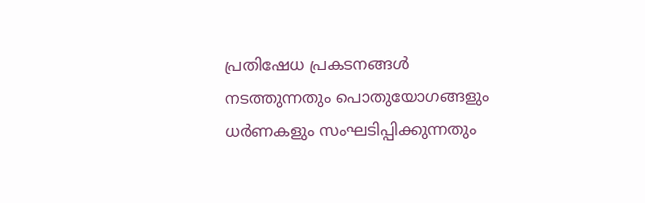പ്രതിഷേധ പ്രകടനങ്ങൾ നടത്തുന്നതും പൊതുയോഗങ്ങളും ധർണകളും സംഘടിപ്പിക്കുന്നതും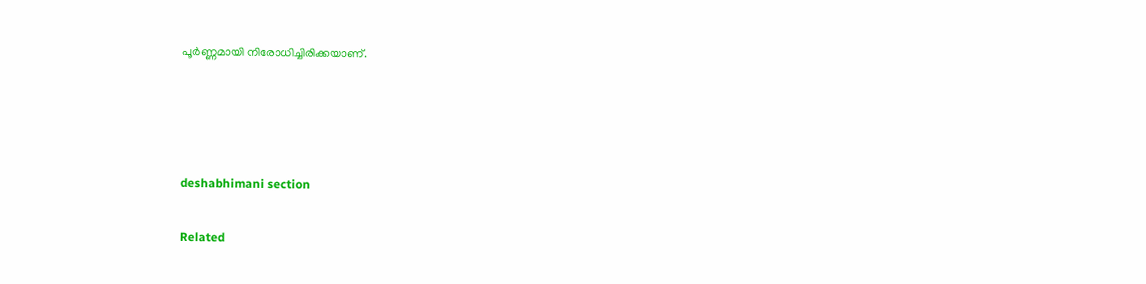പൂർണ്ണമായി നിരോധിച്ചിരിക്കയാണ്.




deshabhimani section

Related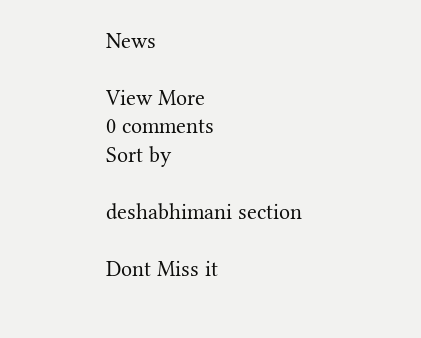News

View More
0 comments
Sort by

deshabhimani section

Dont Miss it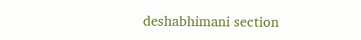deshabhimani section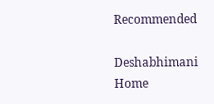Recommended

Deshabhimani
Home